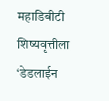महाडिबीटी शिष्यवृत्तीला ‘डेडलाईन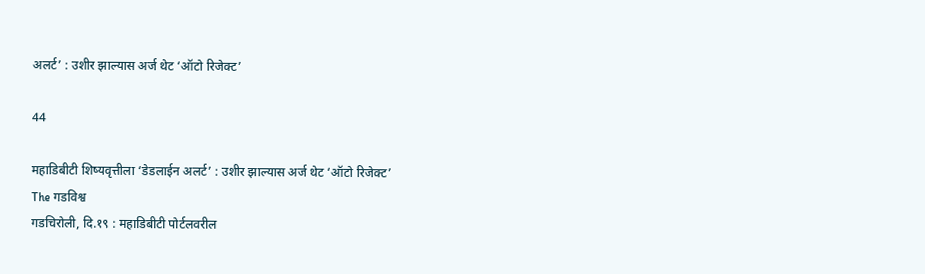अलर्ट’ : उशीर झाल्यास अर्ज थेट ‘ऑटो रिजेक्ट’

44

महाडिबीटी शिष्यवृत्तीला ‘डेडलाईन अलर्ट’ : उशीर झाल्यास अर्ज थेट ‘ऑटो रिजेक्ट’
The गडविश्व
गडचिरोली, दि.१९ : महाडिबीटी पोर्टलवरील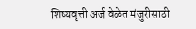शिष्यवृत्ती अर्ज वेळेत मंजुरीसाठी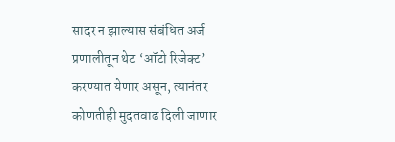सादर न झाल्यास संबंधित अर्ज प्रणालीतून थेट ‘ऑटो रिजेक्ट’ करण्यात येणार असून, त्यानंतर कोणतीही मुदतवाढ दिली जाणार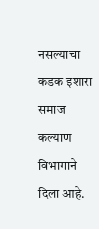नसल्याचा कडक इशारा समाज कल्याण विभागाने दिला आहे.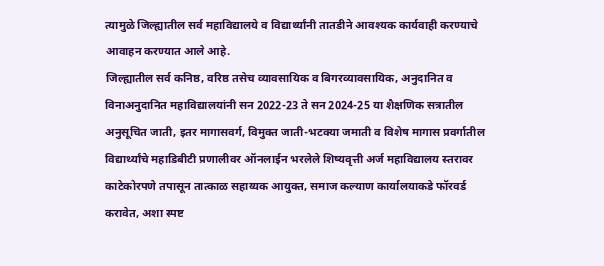त्यामुळे जिल्ह्यातील सर्व महाविद्यालये व विद्यार्थ्यांनी तातडीने आवश्यक कार्यवाही करण्याचे आवाहन करण्यात आले आहे.
जिल्ह्यातील सर्व कनिष्ठ, वरिष्ठ तसेच व्यावसायिक व बिगरव्यावसायिक, अनुदानित व विनाअनुदानित महाविद्यालयांनी सन 2022-23 ते सन 2024-25 या शैक्षणिक सत्रातील अनुसूचित जाती, इतर मागासवर्ग, विमुक्त जाती-भटक्या जमाती व विशेष मागास प्रवर्गातील विद्यार्थ्यांचे महाडिबीटी प्रणालीवर ऑनलाईन भरलेले शिष्यवृत्ती अर्ज महाविद्यालय स्तरावर काटेकोरपणे तपासून तात्काळ सहाय्यक आयुक्त, समाज कल्याण कार्यालयाकडे फॉरवर्ड करावेत, अशा स्पष्ट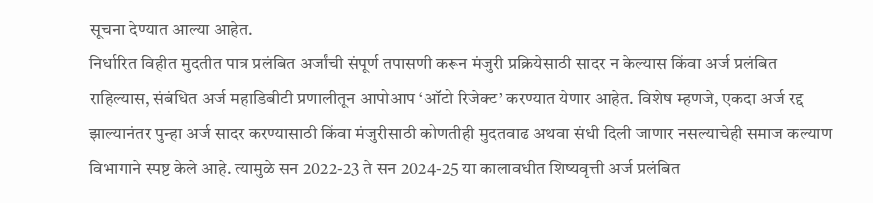सूचना देण्यात आल्या आहेत.
निर्धारित विहीत मुदतीत पात्र प्रलंबित अर्जांची संपूर्ण तपासणी करून मंजुरी प्रक्रियेसाठी सादर न केल्यास किंवा अर्ज प्रलंबित राहिल्यास, संबंधित अर्ज महाडिबीटी प्रणालीतून आपोआप ‘ऑटो रिजेक्ट’ करण्यात येणार आहेत. विशेष म्हणजे, एकदा अर्ज रद्द झाल्यानंतर पुन्हा अर्ज सादर करण्यासाठी किंवा मंजुरीसाठी कोणतीही मुदतवाढ अथवा संधी दिली जाणार नसल्याचेही समाज कल्याण विभागाने स्पष्ट केले आहे. त्यामुळे सन 2022-23 ते सन 2024-25 या कालावधीत शिष्यवृत्ती अर्ज प्रलंबित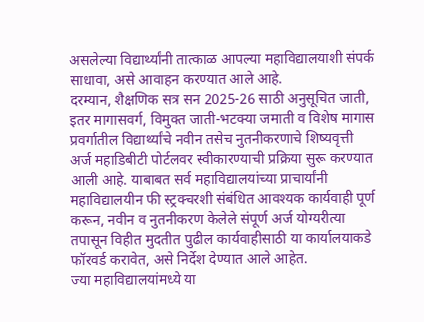असलेल्या विद्यार्थ्यांनी तात्काळ आपल्या महाविद्यालयाशी संपर्क साधावा, असे आवाहन करण्यात आले आहे.
दरम्यान, शैक्षणिक सत्र सन 2025-26 साठी अनुसूचित जाती, इतर मागासवर्ग, विमुक्त जाती-भटक्या जमाती व विशेष मागास प्रवर्गातील विद्यार्थ्यांचे नवीन तसेच नुतनीकरणाचे शिष्यवृत्ती अर्ज महाडिबीटी पोर्टलवर स्वीकारण्याची प्रक्रिया सुरू करण्यात आली आहे. याबाबत सर्व महाविद्यालयांच्या प्राचार्यांनी महाविद्यालयीन फी स्ट्रक्चरशी संबंधित आवश्यक कार्यवाही पूर्ण करून, नवीन व नुतनीकरण केलेले संपूर्ण अर्ज योग्यरीत्या तपासून विहीत मुदतीत पुढील कार्यवाहीसाठी या कार्यालयाकडे फॉरवर्ड करावेत, असे निर्देश देण्यात आले आहेत.
ज्या महाविद्यालयांमध्ये या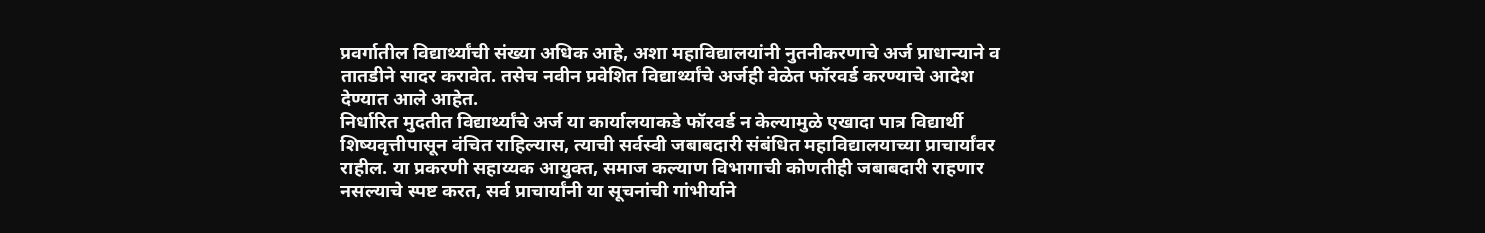प्रवर्गातील विद्यार्थ्यांची संख्या अधिक आहे, अशा महाविद्यालयांनी नुतनीकरणाचे अर्ज प्राधान्याने व तातडीने सादर करावेत. तसेच नवीन प्रवेशित विद्यार्थ्यांचे अर्जही वेळेत फॉरवर्ड करण्याचे आदेश देण्यात आले आहेत.
निर्धारित मुदतीत विद्यार्थ्यांचे अर्ज या कार्यालयाकडे फॉरवर्ड न केल्यामुळे एखादा पात्र विद्यार्थी शिष्यवृत्तीपासून वंचित राहिल्यास, त्याची सर्वस्वी जबाबदारी संबंधित महाविद्यालयाच्या प्राचार्यांवर राहील. या प्रकरणी सहाय्यक आयुक्त, समाज कल्याण विभागाची कोणतीही जबाबदारी राहणार नसल्याचे स्पष्ट करत, सर्व प्राचार्यांनी या सूचनांची गांभीर्याने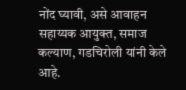नोंद घ्यावी, असे आवाहन सहाय्यक आयुक्त, समाज कल्याण, गडचिरोली यांनी केले आहे.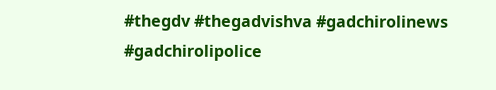#thegdv #thegadvishva #gadchirolinews #gadchirolipolice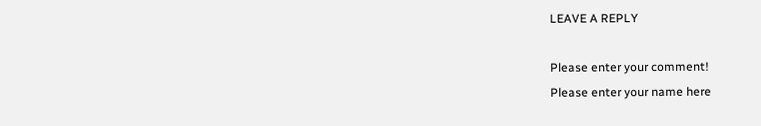LEAVE A REPLY

Please enter your comment!
Please enter your name here